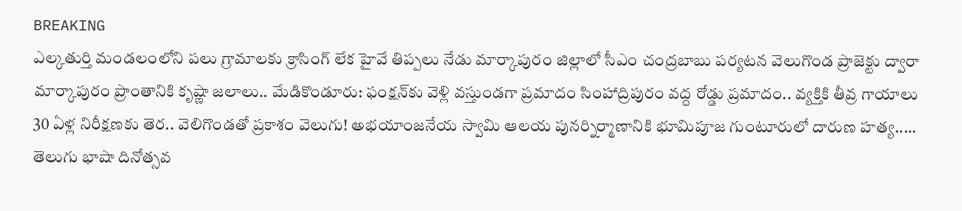BREAKING
ఎల్కతుర్తి మండలంలోని పలు గ్రామాలకు క్రాసింగ్ లేక హైవే తిప్పలు నేడు మార్కాపురం జిల్లాలో సీఎం చంద్రబాబు పర్యటన వెలుగొండ ప్రాజెక్టు ద్వారా మార్కాపురం ప్రాంతానికి కృష్ణా జలాలు.. మేడికొండూరు: ఫంక్షన్‌కు వెళ్లి వస్తుండగా ప్రమాదం సింహాద్రిపురం వద్ద రోడ్డు ప్రమాదం.. వ్యక్తికి తీవ్ర గాయాలు 30 ఏళ్ల నిరీక్షణకు తెర.. వెలిగొండతో ప్రకాశం వెలుగు! అభయాంజనేయ స్వామి ఆలయ పునర్నిర్మాణానికి భూమిపూజ గుంటూరులో దారుణ హత్య..... తెలుగు భాషా దినోత్సవ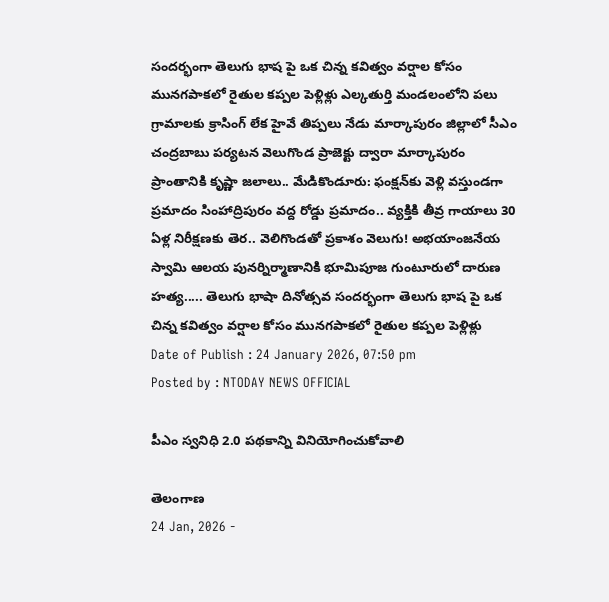సందర్భంగా తెలుగు భాష పై ఒక చిన్న కవిత్వం వర్షాల కోసం మునగపాకలో రైతుల కప్పల పెళ్లిళ్లు ఎల్కతుర్తి మండలంలోని పలు గ్రామాలకు క్రాసింగ్ లేక హైవే తిప్పలు నేడు మార్కాపురం జిల్లాలో సీఎం చంద్రబాబు పర్యటన వెలుగొండ ప్రాజెక్టు ద్వారా మార్కాపురం ప్రాంతానికి కృష్ణా జలాలు.. మేడికొండూరు: ఫంక్షన్‌కు వెళ్లి వస్తుండగా ప్రమాదం సింహాద్రిపురం వద్ద రోడ్డు ప్రమాదం.. వ్యక్తికి తీవ్ర గాయాలు 30 ఏళ్ల నిరీక్షణకు తెర.. వెలిగొండతో ప్రకాశం వెలుగు! అభయాంజనేయ స్వామి ఆలయ పునర్నిర్మాణానికి భూమిపూజ గుంటూరులో దారుణ హత్య..... తెలుగు భాషా దినోత్సవ సందర్భంగా తెలుగు భాష పై ఒక చిన్న కవిత్వం వర్షాల కోసం మునగపాకలో రైతుల కప్పల పెళ్లిళ్లు
Date of Publish : 24 January 2026, 07:50 pm
Posted by : NTODAY NEWS OFFICIAL

పీఎం స్వనిధి 2.0 పథకాన్ని వినియోగించుకోవాలి

తెలంగాణ
24 Jan, 2026 -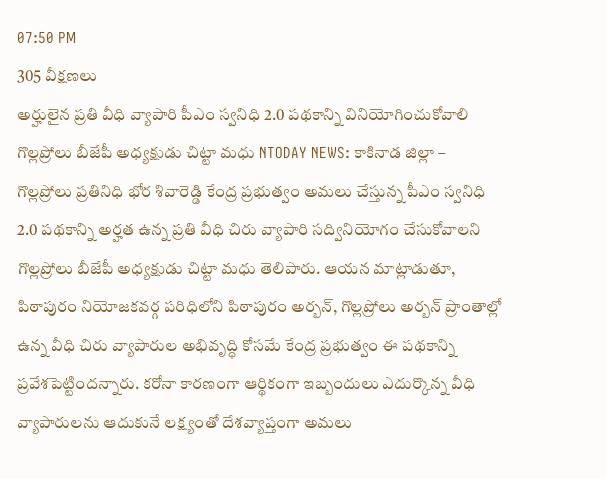07:50 PM
305 వీక్షణలు
అర్హులైన ప్రతి వీధి వ్యాపారి పీఎం స్వనిధి 2.0 పథకాన్ని వినియోగించుకోవాలి గొల్లప్రోలు బీజేపీ అధ్యక్షుడు చిట్టా మధు NTODAY NEWS: కాకినాడ జిల్లా – గొల్లప్రోలు ప్రతినిధి భోర శివారెడ్డి కేంద్ర ప్రభుత్వం అమలు చేస్తున్న పీఎం స్వనిధి 2.0 పథకాన్ని అర్హత ఉన్న ప్రతి వీధి చిరు వ్యాపారి సద్వినియోగం చేసుకోవాలని గొల్లప్రోలు బీజేపీ అధ్యక్షుడు చిట్టా మధు తెలిపారు. ఆయన మాట్లాడుతూ, పిఠాపురం నియోజకవర్గ పరిధిలోని పిఠాపురం అర్బన్, గొల్లప్రోలు అర్బన్ ప్రాంతాల్లో ఉన్న వీధి చిరు వ్యాపారుల అభివృద్ధి కోసమే కేంద్ర ప్రభుత్వం ఈ పథకాన్ని ప్రవేశపెట్టిందన్నారు. కరోనా కారణంగా ఆర్థికంగా ఇబ్బందులు ఎదుర్కొన్న వీధి వ్యాపారులను ఆదుకునే లక్ష్యంతో దేశవ్యాప్తంగా అమలు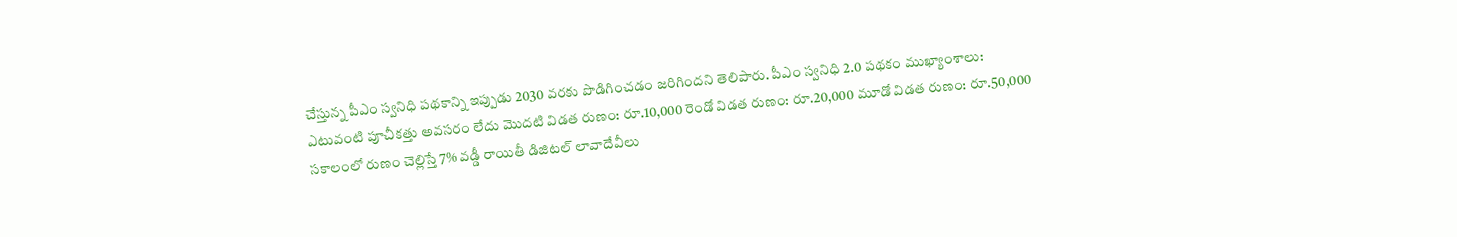చేస్తున్న పీఎం స్వనిధి పథకాన్ని ఇప్పుడు 2030 వరకు పొడిగించడం జరిగిందని తెలిపారు. పీఎం స్వనిధి 2.0 పథకం ముఖ్యాంశాలు: ఎటువంటి పూచీకత్తు అవసరం లేదు మొదటి విడత రుణం: రూ.10,000 రెండో విడత రుణం: రూ.20,000 మూడో విడత రుణం: రూ.50,000 సకాలంలో రుణం చెల్లిస్తే 7% వడ్డీ రాయితీ డిజిటల్ లావాదేవీలు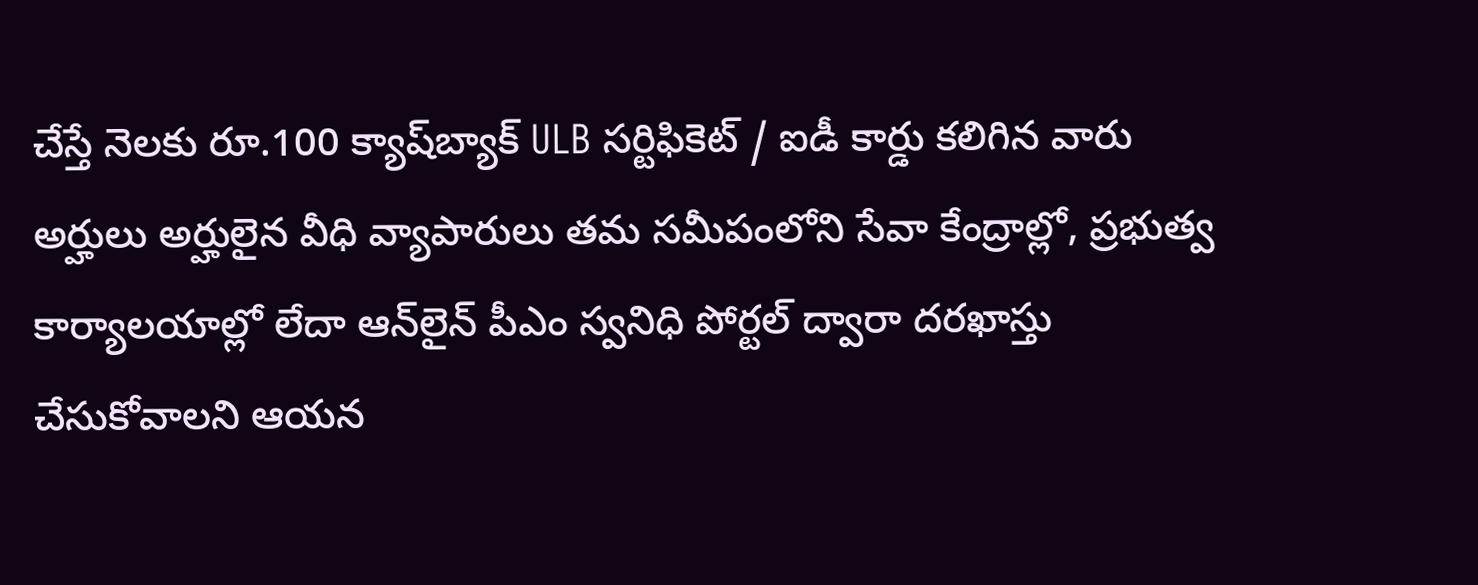చేస్తే నెలకు రూ.100 క్యాష్‌బ్యాక్ ULB సర్టిఫికెట్ / ఐడీ కార్డు కలిగిన వారు అర్హులు అర్హులైన వీధి వ్యాపారులు తమ సమీపంలోని సేవా కేంద్రాల్లో, ప్రభుత్వ కార్యాలయాల్లో లేదా ఆన్‌లైన్ పీఎం స్వనిధి పోర్టల్ ద్వారా దరఖాస్తు చేసుకోవాలని ఆయన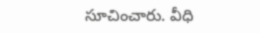సూచించారు. వీధి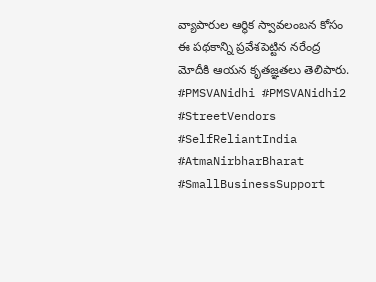వ్యాపారుల ఆర్థిక స్వావలంబన కోసం ఈ పథకాన్ని ప్రవేశపెట్టిన నరేంద్ర మోదీకి ఆయన కృతజ్ఞతలు తెలిపారు. #PMSVANidhi #PMSVANidhi2 #StreetVendors #SelfReliantIndia #AtmaNirbharBharat #SmallBusinessSupport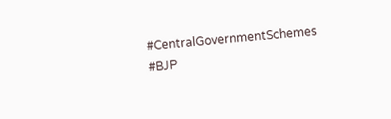#CentralGovernmentSchemes #BJP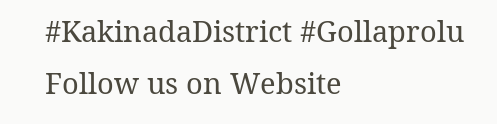#KakinadaDistrict #Gollaprolu Follow us on Website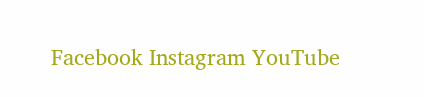Facebook Instagram YouTube